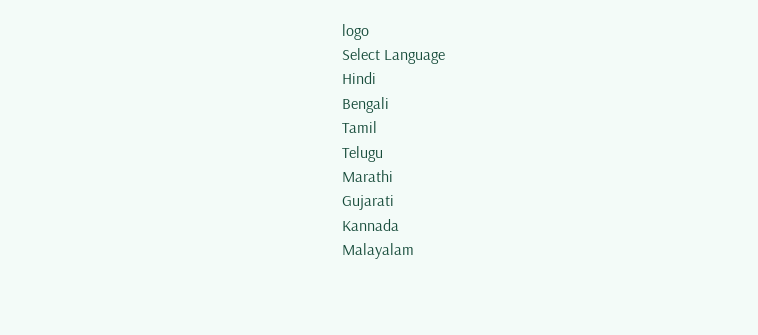logo
Select Language
Hindi
Bengali
Tamil
Telugu
Marathi
Gujarati
Kannada
Malayalam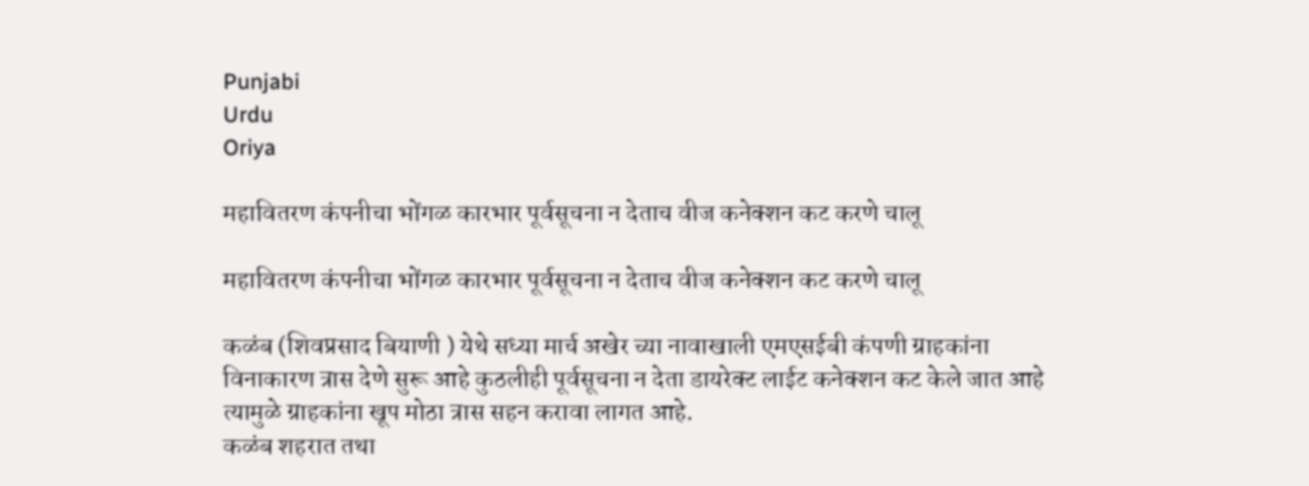Punjabi
Urdu
Oriya

महावितरण कंपनीचा भोंगळ कारभार पूर्वसूचना न देताच वीज कनेक्शन कट करणे चालू

महावितरण कंपनीचा भोंगळ कारभार पूर्वसूचना न देताच वीज कनेक्शन कट करणे चालू

कळंब (शिवप्रसाद बियाणी ) येथे सध्या मार्च अखेर च्या नावाखाली एमएसईबी कंपणी ग्राहकांना विनाकारण त्रास देणे सुरू आहे कुठलीही पूर्वसूचना न देता डायरेक्ट लाईट कनेक्शन कट केले जात आहे त्यामुळे ग्राहकांना खूप मोठा त्रास सहन करावा लागत आहे.
कळंब शहरात तथा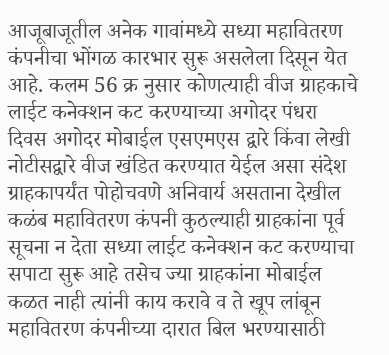आजूबाजूतील अनेक गावांमध्ये सध्या महावितरण कंपनीचा भोंगळ कारभार सुरू असलेला दिसून येत आहे. कलम 56 क्र नुसार कोणत्याही वीज ग्राहकाचे लाईट कनेक्शन कट करण्याच्या अगोदर पंधरा दिवस अगोदर मोबाईल एसएमएस द्वारे किंवा लेखी नोटीसद्वारे वीज खंडित करण्यात येईल असा संदेश ग्राहकापर्यंत पोहोचवणे अनिवार्य असताना देखील कळंब महावितरण कंपनी कुठल्याही ग्राहकांना पूर्व सूचना न देता सध्या लाईट कनेक्शन कट करण्याचा सपाटा सुरू आहे तसेच ज्या ग्राहकांना मोबाईल कळत नाही त्यांनी काय करावे व ते खूप लांबून महावितरण कंपनीच्या दारात बिल भरण्यासाठी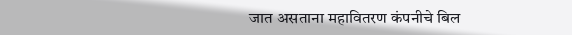जात असताना महावितरण कंपनीचे बिल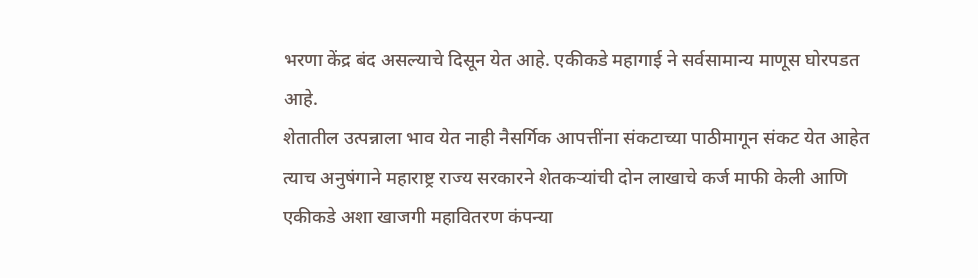भरणा केंद्र बंद असल्याचे दिसून येत आहे. एकीकडे महागाई ने सर्वसामान्य माणूस घोरपडत आहे.
शेतातील उत्पन्नाला भाव येत नाही नैसर्गिक आपत्तींना संकटाच्या पाठीमागून संकट येत आहेत त्याच अनुषंगाने महाराष्ट्र राज्य सरकारने शेतकऱ्यांची दोन लाखाचे कर्ज माफी केली आणि एकीकडे अशा खाजगी महावितरण कंपन्या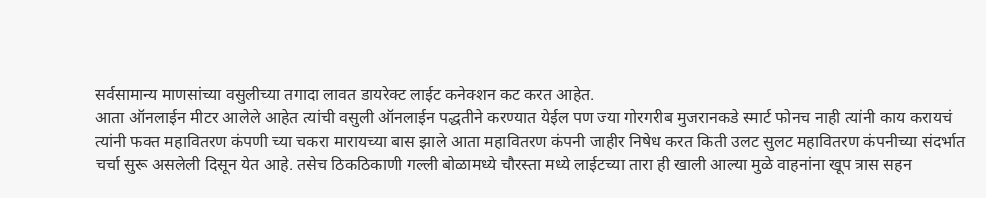सर्वसामान्य माणसांच्या वसुलीच्या तगादा लावत डायरेक्ट लाईट कनेक्शन कट करत आहेत.
आता ऑनलाईन मीटर आलेले आहेत त्यांची वसुली ऑनलाईन पद्धतीने करण्यात येईल पण ज्या गोरगरीब मुजरानकडे स्मार्ट फोनच नाही त्यांनी काय करायचं त्यांनी फक्त महावितरण कंपणी च्या चकरा मारायच्या बास झाले आता महावितरण कंपनी जाहीर निषेध करत किती उलट सुलट महावितरण कंपनीच्या संदर्भात चर्चा सुरू असलेली दिसून येत आहे. तसेच ठिकठिकाणी गल्ली बोळामध्ये चौरस्ता मध्ये लाईटच्या तारा ही खाली आल्या मुळे वाहनांना खूप त्रास सहन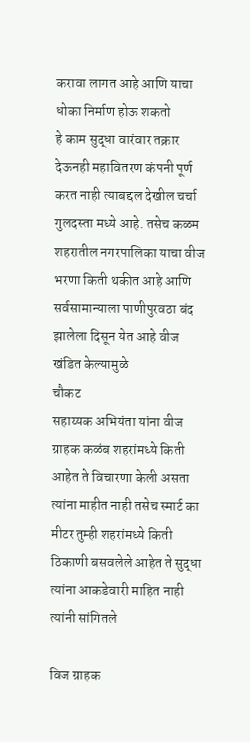करावा लागत आहे आणि याचा धोका निर्माण होऊ शकतो
हे काम सुद्धा वारंवार तक्रार देऊनही महावितरण कंपनी पूर्ण करत नाही त्याबद्दल देखील चर्चा गुलदस्ता मध्ये आहे. तसेच कळम शहरातील नगरपालिका याचा वीज भरणा किती थकीत आहे आणि सर्वसामान्याला पाणीपुरवठा बंद झालेला दिसून येत आहे वीज खंडित केल्यामुळे
चौकट
सहाय्यक अभियंता यांना वीज ग्राहक कळंब शहरांमध्ये किती आहेत ते विचारणा केली असता त्यांना माहीत नाही तसेच स्मार्ट का मीटर तुम्ही शहरांमध्ये किती ठिकाणी बसवलेले आहेत ते सुद्धा त्यांना आकडेवारी माहित नाही त्यांनी सांगितले

विज ग्राहक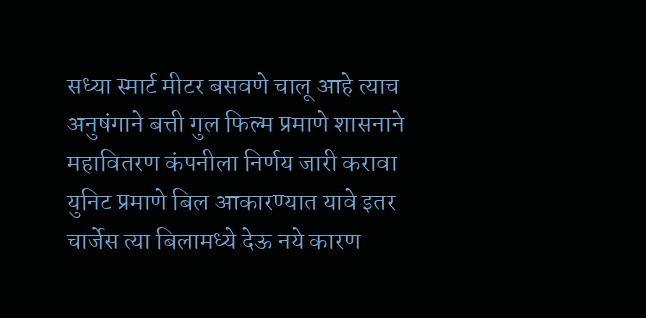सध्या स्मार्ट मीटर बसवणे चालू आहे त्याच अनुषंगाने बत्ती गुल फिल्म प्रमाणे शासनाने महावितरण कंपनीला निर्णय जारी करावा युनिट प्रमाणे बिल आकारण्यात यावे इतर चार्जेस त्या बिलामध्ये देऊ नये कारण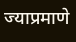ज्याप्रमाणे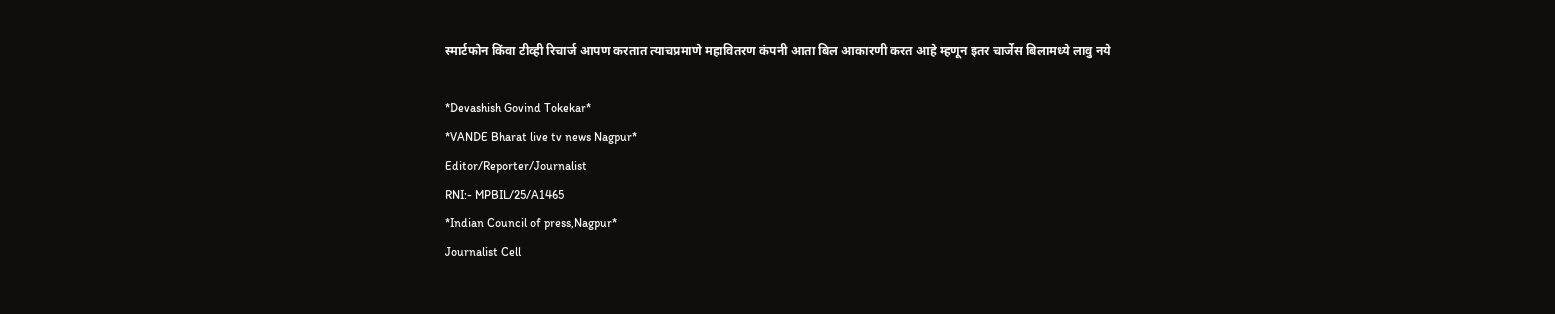स्मार्टफोन किंवा टीव्ही रिचार्ज आपण करतात त्याचप्रमाणे महावितरण कंपनी आता बिल आकारणी करत आहे म्हणून इतर चार्जेस बिलामध्ये लावु नये

*Devashish Govind Tokekar*
*VANDE Bharat live tv news Nagpur*
Editor/Reporter/Journalist
RNI:- MPBIL/25/A1465
*Indian Council of press,Nagpur*
Journalist Cell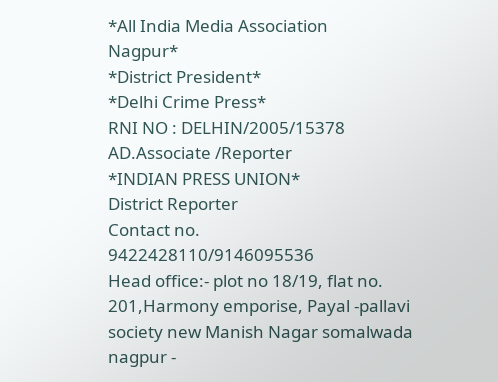*All India Media Association
Nagpur*
*District President*
*Delhi Crime Press*
RNI NO : DELHIN/2005/15378
AD.Associate /Reporter
*INDIAN PRESS UNION*
District Reporter
Contact no.
9422428110/9146095536
Head office:- plot no 18/19, flat no. 201,Harmony emporise, Payal -pallavi society new Manish Nagar somalwada nagpur -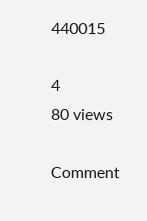440015

4
80 views

Comment